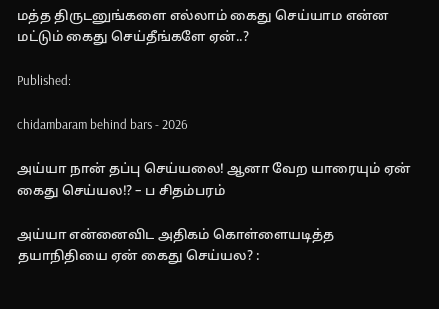மத்த திருடனுங்களை எல்லாம் கைது செய்யாம என்ன மட்டும் கைது செய்தீங்களே ஏன்..?

Published:

chidambaram behind bars - 2026

அய்யா நான் தப்பு செய்யலை! ஆனா வேற யாரையும் ஏன் கைது செய்யல!? – ப சிதம்பரம்

அய்யா என்னைவிட அதிகம் கொள்ளையடித்த தயாநிதியை ஏன் கைது செய்யல? :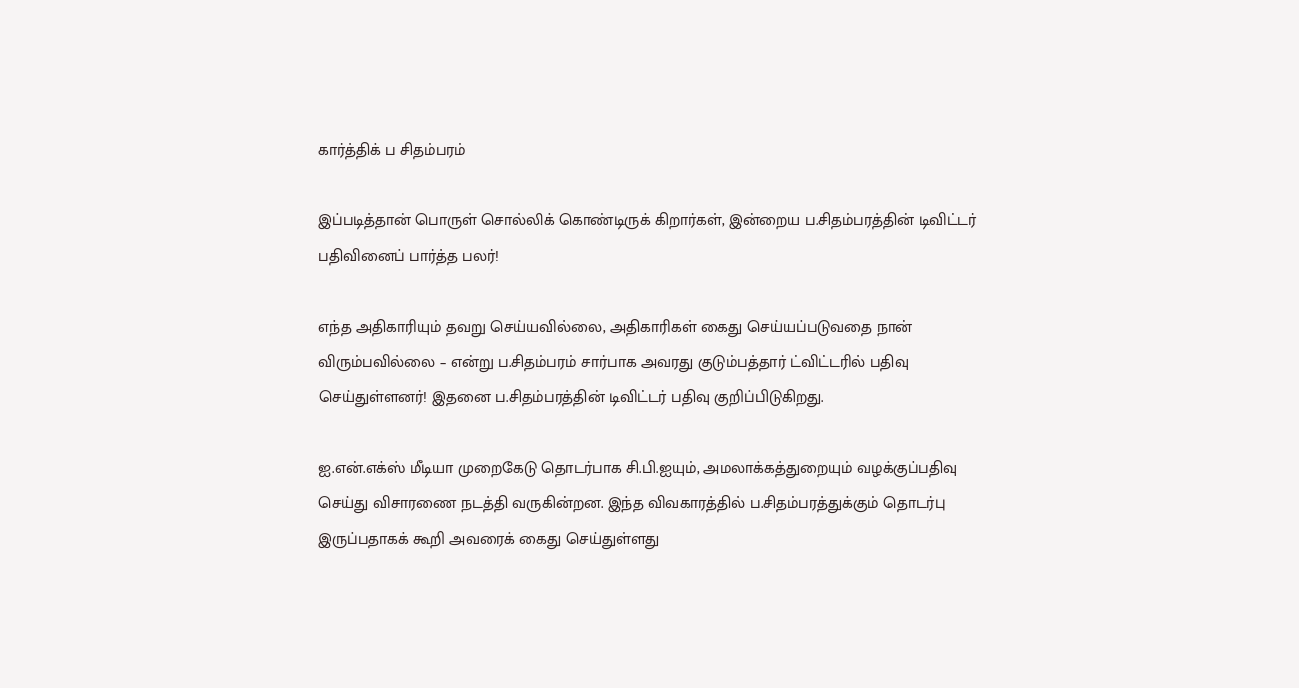கார்த்திக் ப சிதம்பரம்

இப்படித்தான் பொருள் சொல்லிக் கொண்டிருக் கிறார்கள், இன்றைய ப.சிதம்பரத்தின் டிவிட்டர் பதிவினைப் பார்த்த பலர்!

எந்த அதிகாரியும் தவறு செய்யவில்லை, அதிகாரிகள் கைது செய்யப்படுவதை நான் விரும்பவில்லை – என்று ப.சிதம்பரம் சார்பாக அவரது குடும்பத்தார் ட்விட்டரில் பதிவு செய்துள்ளனர்! இதனை ப.சிதம்பரத்தின் டிவிட்டர் பதிவு குறிப்பிடுகிறது.

ஐ.என்.எக்ஸ் மீடியா முறைகேடு தொடர்பாக சி.பி.ஐயும், அமலாக்கத்துறையும் வழக்குப்பதிவு செய்து விசாரணை நடத்தி வருகின்றன. இந்த விவகாரத்தில் ப.சிதம்பரத்துக்கும் தொடர்பு இருப்பதாகக் கூறி அவரைக் கைது செய்துள்ளது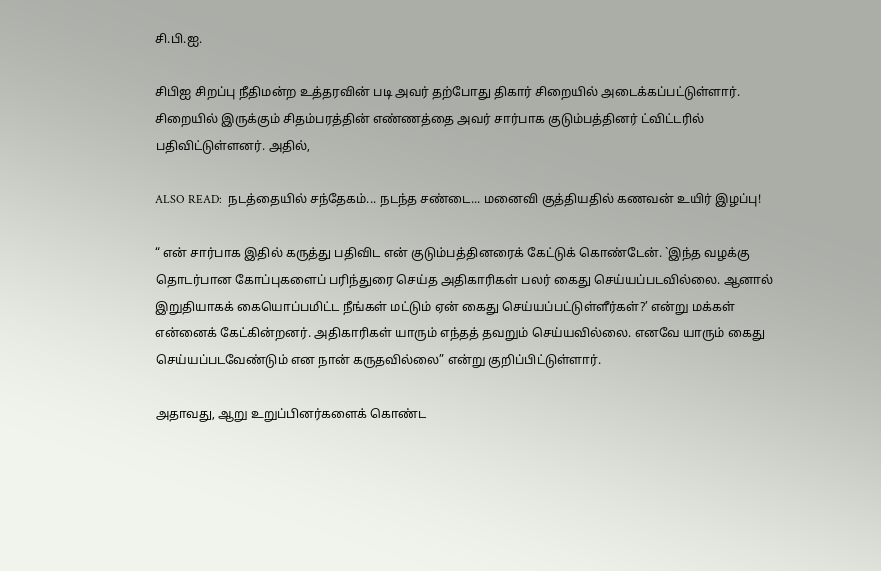சி.பி.ஐ.

சிபிஐ சிறப்பு நீதிமன்ற உத்தரவின் படி அவர் தற்போது திகார் சிறையில் அடைக்கப்பட்டுள்ளார். சிறையில் இருக்கும் சிதம்பரத்தின் எண்ணத்தை அவர் சார்பாக குடும்பத்தினர் ட்விட்டரில் பதிவிட்டுள்ளனர். அதில்,

ALSO READ:  நடத்தையில் சந்தேகம்... நடந்த சண்டை... மனைவி குத்தியதில் கணவன் உயிர் இழப்பு!

“ என் சார்பாக இதில் கருத்து பதிவிட என் குடும்பத்தினரைக் கேட்டுக் கொண்டேன். `இந்த வழக்கு தொடர்பான கோப்புகளைப் பரிந்துரை செய்த அதிகாரிகள் பலர் கைது செய்யப்படவில்லை. ஆனால் இறுதியாகக் கையொப்பமிட்ட நீங்கள் மட்டும் ஏன் கைது செய்யப்பட்டுள்ளீர்கள்?’ என்று மக்கள் என்னைக் கேட்கின்றனர். அதிகாரிகள் யாரும் எந்தத் தவறும் செய்யவில்லை. எனவே யாரும் கைது செய்யப்படவேண்டும் என நான் கருதவில்லை” என்று குறிப்பிட்டுள்ளார்.

அதாவது, ஆறு உறுப்பினர்களைக் கொண்ட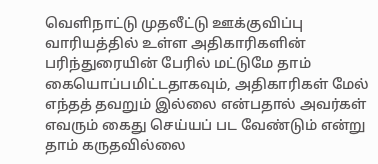வெளிநாட்டு முதலீட்டு ஊக்குவிப்பு வாரியத்தில் உள்ள அதிகாரிகளின் பரிந்துரையின் பேரில் மட்டுமே தாம் கையொப்பமிட்டதாகவும், அதிகாரிகள் மேல் எந்தத் தவறும் இல்லை என்பதால் அவர்கள் எவரும் கைது செய்யப் பட வேண்டும் என்று தாம் கருதவில்லை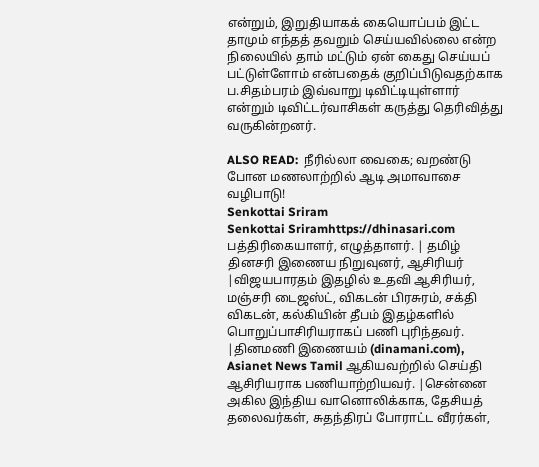என்றும், இறுதியாகக் கையொப்பம் இட்ட தாமும் எந்தத் தவறும் செய்யவில்லை என்ற நிலையில் தாம் மட்டும் ஏன் கைது செய்யப் பட்டுள்ளோம் என்பதைக் குறிப்பிடுவதற்காக ப.சிதம்பரம் இவ்வாறு டிவிட்டியுள்ளார் என்றும் டிவிட்டர்வாசிகள் கருத்து தெரிவித்து வருகின்றனர்.

ALSO READ:  நீரில்லா வைகை; வறண்டு போன மணலாற்றில் ஆடி அமாவாசை வழிபாடு!
Senkottai Sriram
Senkottai Sriramhttps://dhinasari.com
பத்திரிகையாளர், எழுத்தாளர். | தமிழ் தினசரி இணைய நிறுவுனர், ஆசிரியர் |விஜயபாரதம் இதழில் உதவி ஆசிரியர், மஞ்சரி டைஜஸ்ட், விகடன் பிரசுரம், சக்தி விகடன், கல்கியின் தீபம் இதழ்களில் பொறுப்பாசிரியராகப் பணி புரிந்தவர். |தினமணி இணையம் (dinamani.com), Asianet News Tamil ஆகியவற்றில் செய்தி ஆசிரியராக பணியாற்றியவர். |சென்னை அகில இந்திய வானொலிக்காக, தேசியத் தலைவர்கள், சுதந்திரப் போராட்ட வீரர்கள்,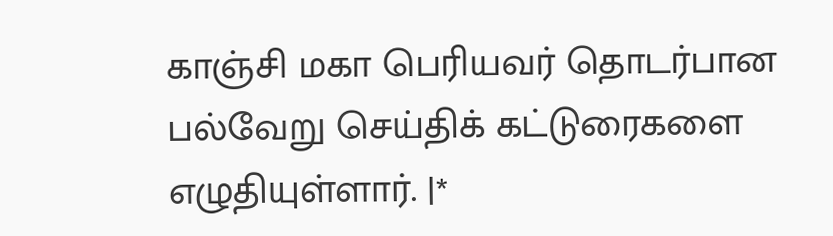காஞ்சி மகா பெரியவர் தொடர்பான பல்வேறு செய்திக் கட்டுரைகளை எழுதியுள்ளார். |*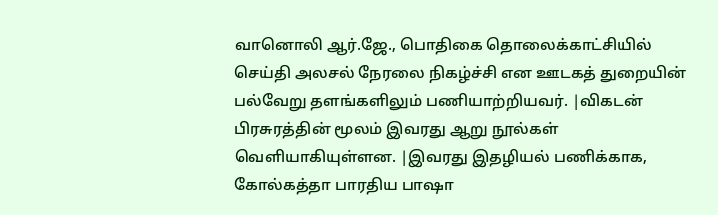வானொலி ஆர்.ஜே., பொதிகை தொலைக்காட்சியில் செய்தி அலசல் நேரலை நிகழ்ச்சி என ஊடகத் துறையின் பல்வேறு தளங்களிலும் பணியாற்றியவர். |விகடன் பிரசுரத்தின் மூலம் இவரது ஆறு நூல்கள் வெளியாகியுள்ளன. |இவரது இதழியல் பணிக்காக, கோல்கத்தா பாரதிய பாஷா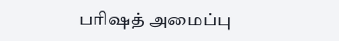பரிஷத் அமைப்பு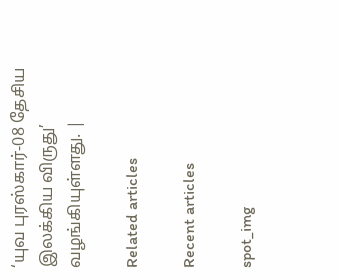‘யுவ புரஸ்கார்-08 தேசிய இலக்கிய விருது’ வழங்கியுள்ளது. |

Related articles

Recent articles

spot_img